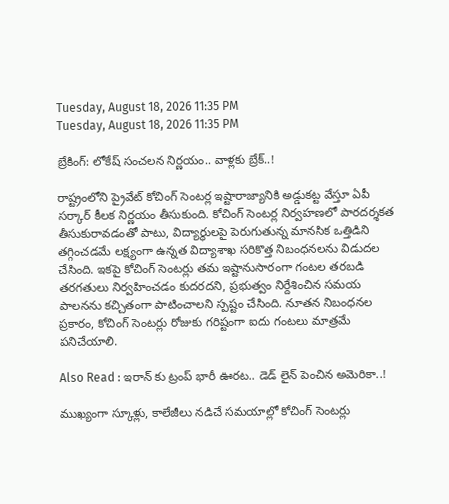Tuesday, August 18, 2026 11:35 PM
Tuesday, August 18, 2026 11:35 PM

బ్రేకింగ్: లోకేష్ సంచలన నిర్ణయం.. వాళ్లకు బ్రేక్..!

రాష్ట్రంలోని ప్రైవేట్ కోచింగ్ సెంటర్ల ఇష్టారాజ్యానికి అడ్డుకట్ట వేస్తూ ఏపీ సర్కార్ కీలక నిర్ణయం తీసుకుంది. కోచింగ్ సెంటర్ల నిర్వహణలో పారదర్శకత తీసుకురావడంతో పాటు, విద్యార్థులపై పెరుగుతున్న మానసిక ఒత్తిడిని తగ్గించడమే లక్ష్యంగా ఉన్నత విద్యాశాఖ సరికొత్త నిబంధనలను విడుదల చేసింది. ఇకపై కోచింగ్ సెంటర్లు తమ ఇష్టానుసారంగా గంటల తరబడి తరగతులు నిర్వహించడం కుదరదని, ప్రభుత్వం నిర్దేశించిన సమయ పాలనను కచ్చితంగా పాటించాలని స్పష్టం చేసింది. నూతన నిబంధనల ప్రకారం, కోచింగ్ సెంటర్లు రోజుకు గరిష్టంగా ఐదు గంటలు మాత్రమే పనిచేయాలి.

Also Read : ఇరాన్‌ కు ట్రంప్ భారీ ఊరట.. డెడ్ లైన్ పెంచిన అమెరికా..!

ముఖ్యంగా స్కూళ్లు, కాలేజీలు నడిచే సమయాల్లో కోచింగ్ సెంటర్లు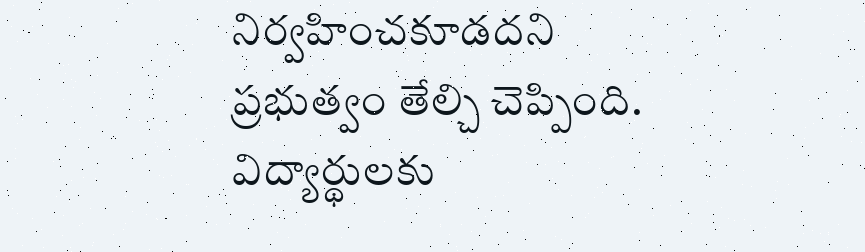నిర్వహించకూడదని ప్రభుత్వం తేల్చి చెప్పింది. విద్యార్థులకు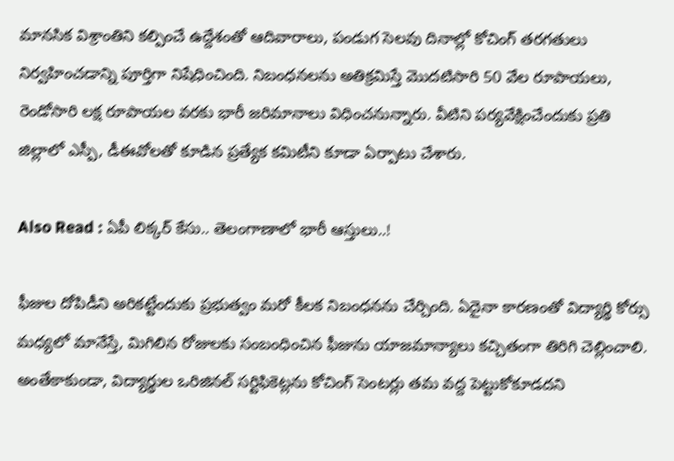మానసిక విశ్రాంతిని కల్పించే ఉద్దేశంతో ఆదివారాలు, పండుగ సెలవు దినాల్లో కోచింగ్ తరగతులు నిర్వహించడాన్ని పూర్తిగా నిషేధించింది. నిబంధనలను అతిక్రమిస్తే మొదటిసారి 50 వేల రూపాయలు, రెండోసారి లక్ష రూపాయల వరకు భారీ జరిమానాలు విధించనున్నారు. వీటిని పర్యవేక్షించేందుకు ప్రతి జిల్లాలో ఎస్పీ, డీఈవోలతో కూడిన ప్రత్యేక కమిటీని కూడా ఏర్పాటు చేశారు.

Also Read : ఏపీ లిక్కర్ కేసు.. తెలంగాణాలో భారీ ఆస్తులు..!

ఫీజుల దోపిడీని అరికట్టేందుకు ప్రభుత్వం మరో కీలక నిబంధనను చేర్చింది. ఏదైనా కారణంతో విద్యార్థి కోర్సు మధ్యలో మానేస్తే, మిగిలిన రోజులకు సంబంధించిన ఫీజును యాజమాన్యాలు కచ్చితంగా తిరిగి చెల్లించాలి. అంతేకాకుండా, విద్యార్థుల ఒరిజినల్ సర్టిఫికెట్లను కోచింగ్ సెంటర్లు తమ వద్ద పెట్టుకోకూడదని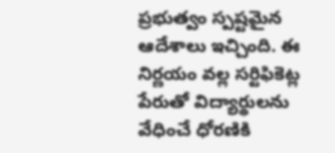ప్రభుత్వం స్పష్టమైన ఆదేశాలు ఇచ్చింది. ఈ నిర్ణయం వల్ల సర్టిఫికెట్ల పేరుతో విద్యార్థులను వేధించే ధోరణికి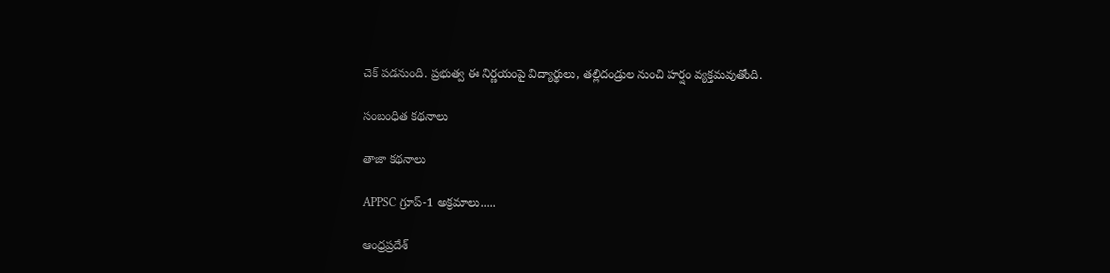చెక్ పడనుంది. ప్రభుత్వ ఈ నిర్ణయంపై విద్యార్థులు, తల్లిదండ్రుల నుంచి హర్షం వ్యక్తమవుతోంది.

సంబంధిత కథనాలు

తాజా కథనాలు

APPSC గ్రూప్-1 అక్రమాలు.....

ఆంధ్రప్రదేశ్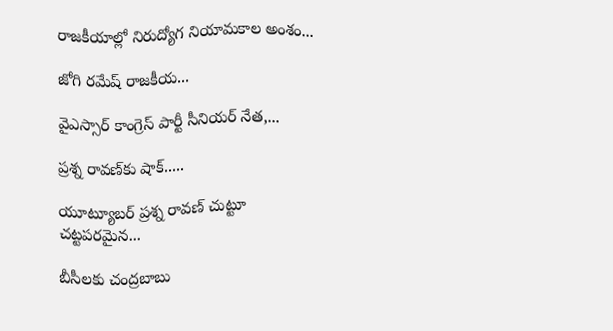రాజకీయాల్లో నిరుద్యోగ నియామకాల అంశం...

జోగి రమేష్ రాజకీయ...

వైఎస్సార్ కాంగ్రెస్ పార్టీ సీనియర్ నేత,...

ప్రశ్న రావణ్‌కు షాక్.....

యూట్యూబర్ ప్రశ్న రావణ్ చుట్టూ చట్టపరమైన...

బీసీలకు చంద్రబాబు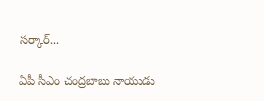సర్కార్...

ఏపీ సీఎం చంద్రబాబు నాయుడు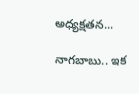అధ్యక్షతన...

నాగబాబు.. ఇక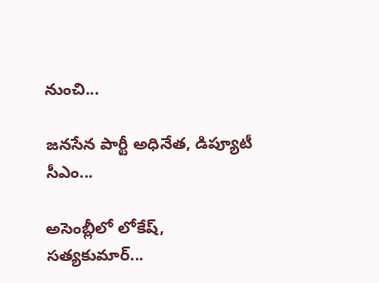నుంచి...

జనసేన పార్టీ అధినేత, డిప్యూటీ సీఎం...

అసెంబ్లీలో లోకేష్, సత్యకుమార్...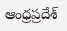ఆంధ్రప్రదేశ్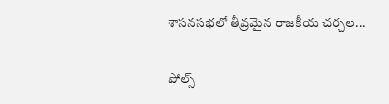శాసనసభలో తీవ్రమైన రాజకీయ చర్చల...

పోల్స్